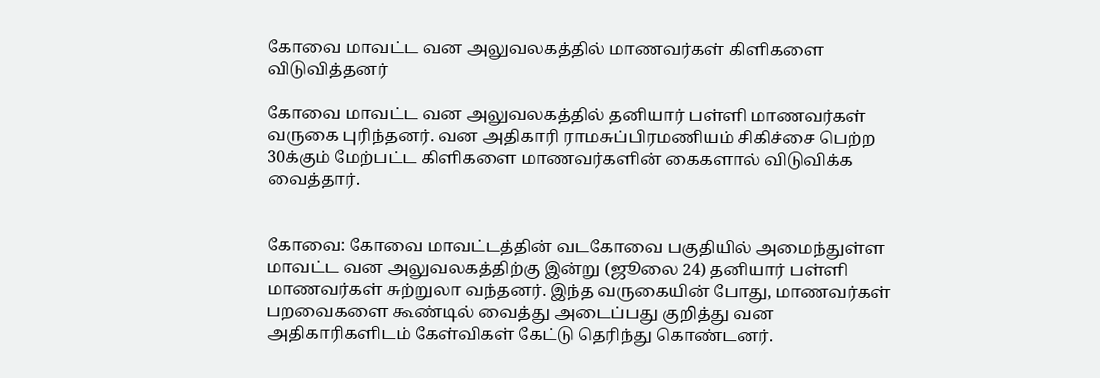கோவை மாவட்ட வன அலுவலகத்தில் மாணவர்கள் கிளிகளை விடுவித்தனர்

கோவை மாவட்ட வன அலுவலகத்தில் தனியார் பள்ளி மாணவர்கள் வருகை புரிந்தனர். வன அதிகாரி ராமசுப்பிரமணியம் சிகிச்சை பெற்ற 30க்கும் மேற்பட்ட கிளிகளை மாணவர்களின் கைகளால் விடுவிக்க வைத்தார்.


கோவை: கோவை மாவட்டத்தின் வடகோவை பகுதியில் அமைந்துள்ள மாவட்ட வன அலுவலகத்திற்கு இன்று (ஜூலை 24) தனியார் பள்ளி மாணவர்கள் சுற்றுலா வந்தனர். இந்த வருகையின் போது, மாணவர்கள் பறவைகளை கூண்டில் வைத்து அடைப்பது குறித்து வன அதிகாரிகளிடம் கேள்விகள் கேட்டு தெரிந்து கொண்டனர்.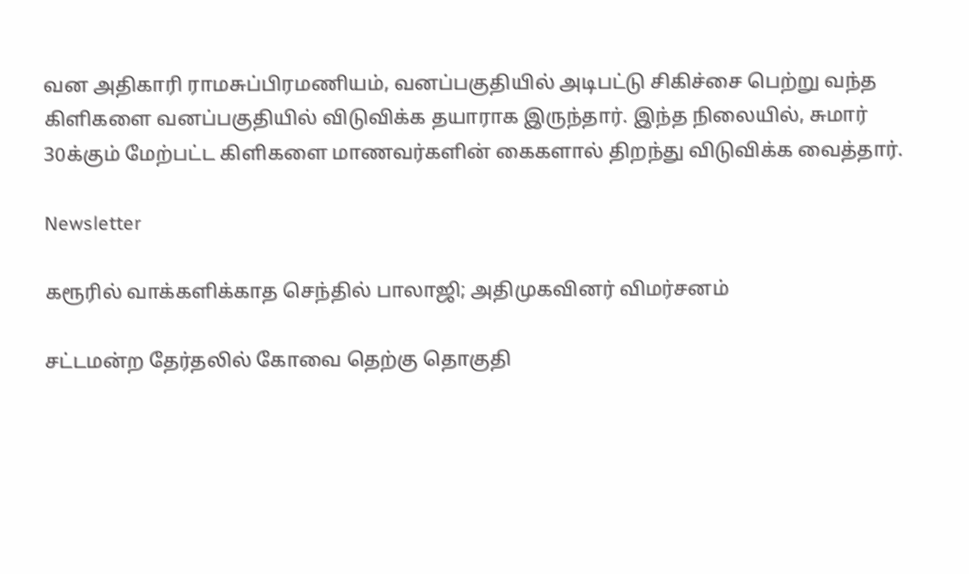வன அதிகாரி ராமசுப்பிரமணியம், வனப்பகுதியில் அடிபட்டு சிகிச்சை பெற்று வந்த கிளிகளை வனப்பகுதியில் விடுவிக்க தயாராக இருந்தார். இந்த நிலையில், சுமார் 30க்கும் மேற்பட்ட கிளிகளை மாணவர்களின் கைகளால் திறந்து விடுவிக்க வைத்தார்.

Newsletter

கரூரில் வாக்களிக்காத செந்தில் பாலாஜி; அதிமுகவினர் விமர்சனம்

சட்டமன்ற தேர்தலில் கோவை தெற்கு தொகுதி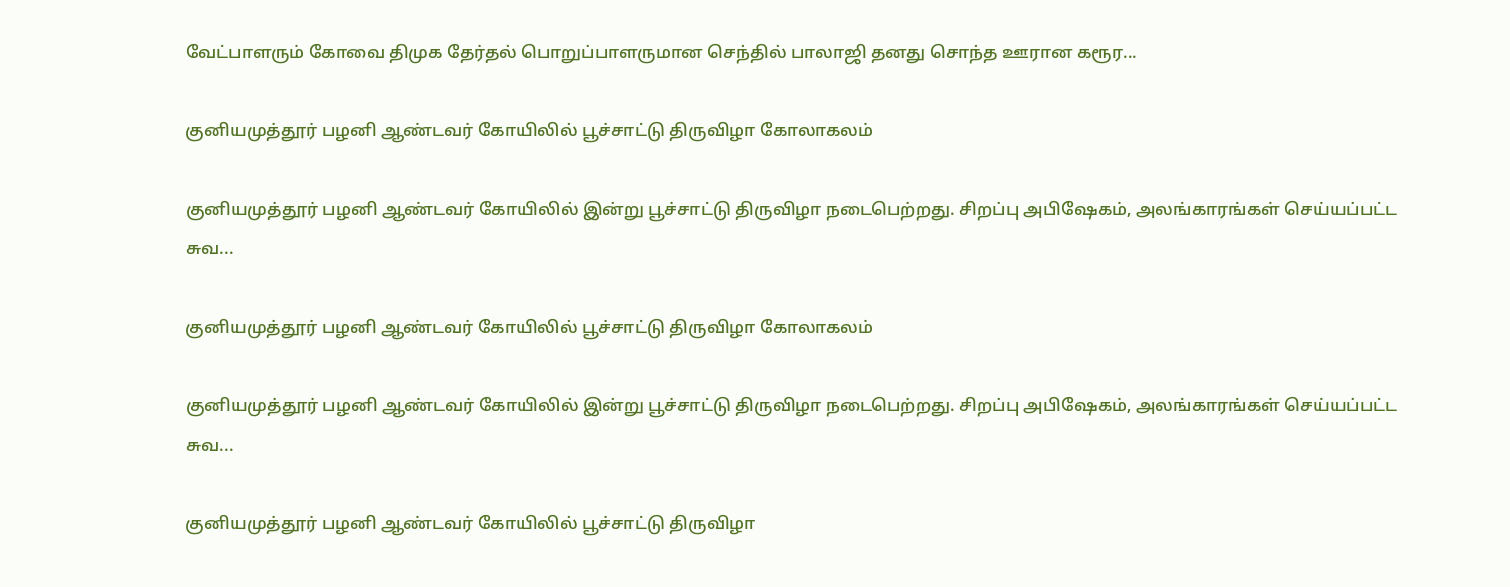வேட்பாளரும் கோவை திமுக தேர்தல் பொறுப்பாளருமான செந்தில் பாலாஜி தனது சொந்த ஊரான கரூர...

குனியமுத்தூர் பழனி ஆண்டவர் கோயிலில் பூச்சாட்டு திருவிழா கோலாகலம்

குனியமுத்தூர் பழனி ஆண்டவர் கோயிலில் இன்று பூச்சாட்டு திருவிழா நடைபெற்றது. சிறப்பு அபிஷேகம், அலங்காரங்கள் செய்யப்பட்ட சுவ...

குனியமுத்தூர் பழனி ஆண்டவர் கோயிலில் பூச்சாட்டு திருவிழா கோலாகலம்

குனியமுத்தூர் பழனி ஆண்டவர் கோயிலில் இன்று பூச்சாட்டு திருவிழா நடைபெற்றது. சிறப்பு அபிஷேகம், அலங்காரங்கள் செய்யப்பட்ட சுவ...

குனியமுத்தூர் பழனி ஆண்டவர் கோயிலில் பூச்சாட்டு திருவிழா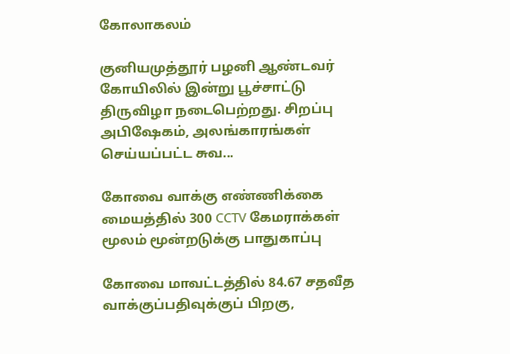கோலாகலம்

குனியமுத்தூர் பழனி ஆண்டவர் கோயிலில் இன்று பூச்சாட்டு திருவிழா நடைபெற்றது. சிறப்பு அபிஷேகம், அலங்காரங்கள் செய்யப்பட்ட சுவ...

கோவை வாக்கு எண்ணிக்கை மையத்தில் 300 CCTV கேமராக்கள் மூலம் மூன்றடுக்கு பாதுகாப்பு

கோவை மாவட்டத்தில் 84.67 சதவீத வாக்குப்பதிவுக்குப் பிறகு,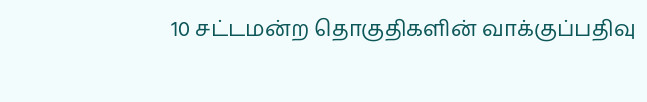10 சட்டமன்ற தொகுதிகளின் வாக்குப்பதிவு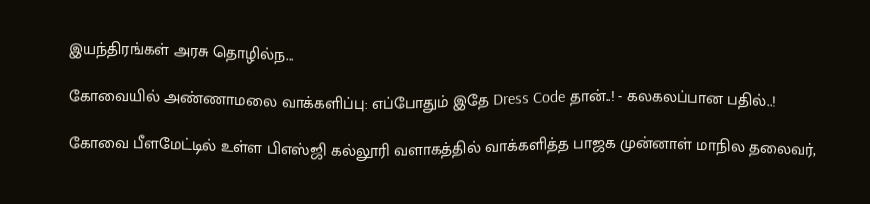இயந்திரங்கள் அரசு தொழில்ந...

கோவையில் அண்ணாமலை வாக்களிப்பு: எப்போதும் இதே Dress Code தான்..! - கலகலப்பான பதில்..!

கோவை பீளமேட்டில் உள்ள பிஎஸ்ஜி கல்லூரி வளாகத்தில் வாக்களித்த பாஜக முன்னாள் மாநில தலைவர்,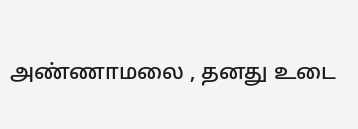அண்ணாமலை , தனது உடை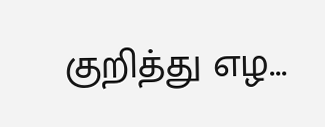குறித்து எழ...